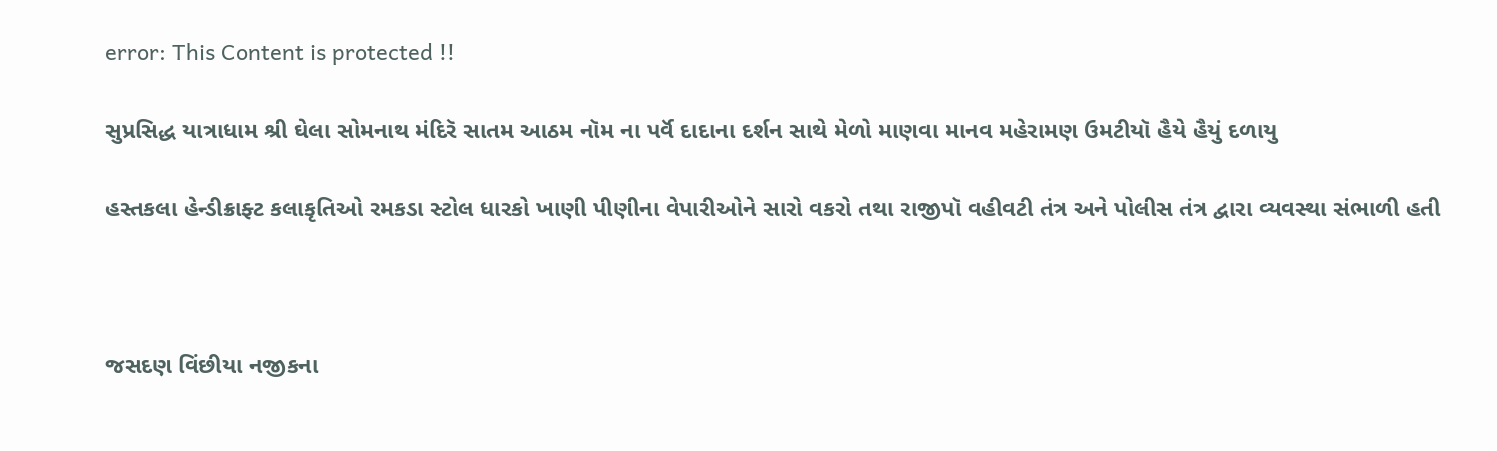error: This Content is protected !!

સુપ્રસિદ્ધ યાત્રાધામ શ્રી ઘેલા સોમનાથ મંદિરૅ સાતમ આઠમ નૉમ ના પર્વૅ દાદાના દર્શન સાથે મેળો માણવા માનવ મહેરામણ ઉમટીયૉ હૈયે હૈયું દળાયુ

હસ્તકલા હેન્ડીક્રાફ્ટ કલાકૃતિઓ રમકડા સ્ટોલ ધારકો ખાણી પીણીના વેપારીઓને સારો વકરો તથા રાજીપૉ વહીવટી તંત્ર અને પોલીસ તંત્ર દ્વારા વ્યવસ્થા સંભાળી હતી



જસદણ વિંછીયા નજીકના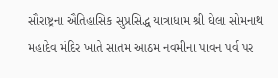સૌરાષ્ટ્રના ઐતિહાસિક સુપ્રસિદ્ધ યાત્રાધામ શ્રી ઘેલા સોમનાથ મહાદેવ મંદિર ખાતે સાતમ આઠમ નવમીના પાવન પર્વ પર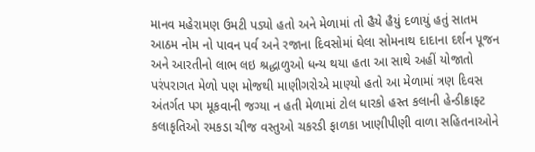માનવ મહેરામણ ઉમટી પડ્યો હતો અને મેળામાં તો હૈયે હૈયું દળાયું હતું સાતમ આઠમ નોમ નો પાવન પર્વ અને રજાના દિવસોમાં ઘેલા સોમનાથ દાદાના દર્શન પૂજન અને આરતીનો લાભ લઇ શ્રદ્ધાળુઓ ધન્ય થયા હતા આ સાથે અહીં યોજાતો પરંપરાગત મેળો પણ મોજથી માણીગરોએ માણ્યો હતો આ મેળામાં ત્રણ દિવસ અંતર્ગત પગ મૂકવાની જગ્યા ન હતી મેળામાં ટોલ ધારકો હસ્ત કલાની હેન્ડીક્રાફ્ટ કલાકૃતિઓ રમકડા ચીજ વસ્તુઓ ચકરડી ફાળકા ખાણીપીણી વાળા સહિતનાઓને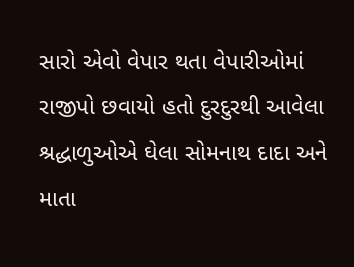સારો એવો વેપાર થતા વેપારીઓમાં રાજીપો છવાયો હતો દુરદુરથી આવેલા શ્રદ્ધાળુઓએ ઘેલા સોમનાથ દાદા અને માતા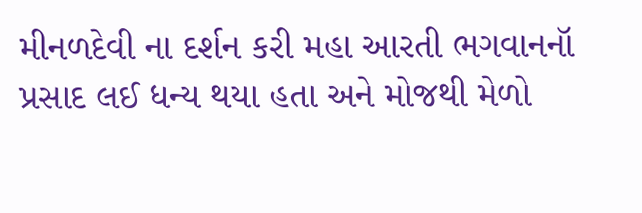મીનળદેવી ના દર્શન કરી મહા આરતી ભગવાનનૉ પ્રસાદ લઈ ધન્ય થયા હતા અને મોજથી મેળો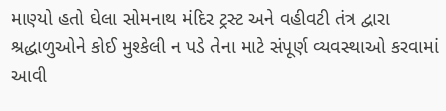માણ્યો હતો ઘેલા સોમનાથ મંદિર ટ્રસ્ટ અને વહીવટી તંત્ર દ્વારા શ્રદ્ધાળુઓને કોઈ મુશ્કેલી ન પડે તેના માટે સંપૂર્ણ વ્યવસ્થાઓ કરવામાં આવી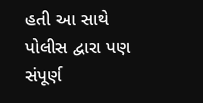હતી આ સાથે પોલીસ દ્વારા પણ સંપૂર્ણ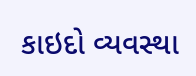કાઇદો વ્યવસ્થા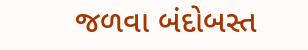જળવા બંદોબસ્ત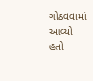ગોઠવવામાં આવ્યો હતો